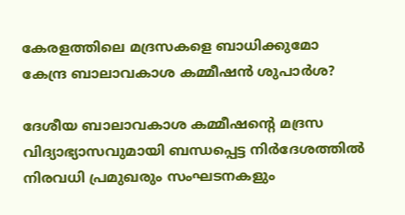കേരളത്തിലെ മദ്രസകളെ ബാധിക്കുമോ കേന്ദ്ര ബാലാവകാശ കമ്മീഷൻ ശുപാർശ?

ദേശീയ ബാലാവകാശ കമ്മീഷൻ്റെ മദ്രസ വിദ്യാഭ്യാസവുമായി ബന്ധപ്പെട്ട നിർദേശത്തിൽ നിരവധി പ്രമുഖരും സംഘടനകളും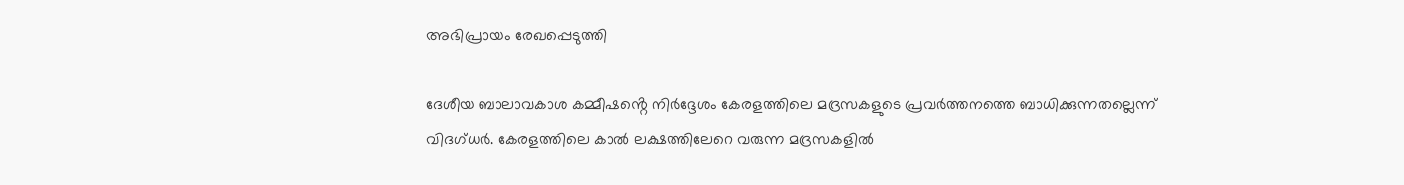അഭിപ്രായം രേഖപ്പെടുത്തി

ദേശീയ ബാലാവകാശ കമ്മീഷൻ്റെ നിർദ്ദേശം കേരളത്തിലെ മദ്രസകളുടെ പ്രവർത്തനത്തെ ബാധിക്കുന്നതല്ലെന്ന് വിദഗ്‌ധർ. കേരളത്തിലെ കാൽ ലക്ഷത്തിലേറെ വരുന്ന മദ്രസകളിൽ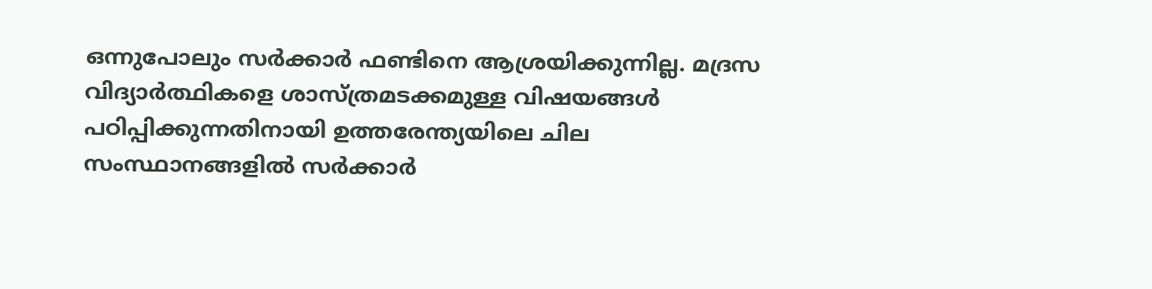ഒന്നുപോലും സർക്കാർ ഫണ്ടിനെ ആശ്രയിക്കുന്നില്ല. മദ്രസ വിദ്യാർത്ഥികളെ ശാസ്ത്രമടക്കമുള്ള വിഷയങ്ങൾ പഠിപ്പിക്കുന്നതിനായി ഉത്തരേന്ത്യയിലെ ചില സംസ്ഥാനങ്ങളിൽ സർക്കാർ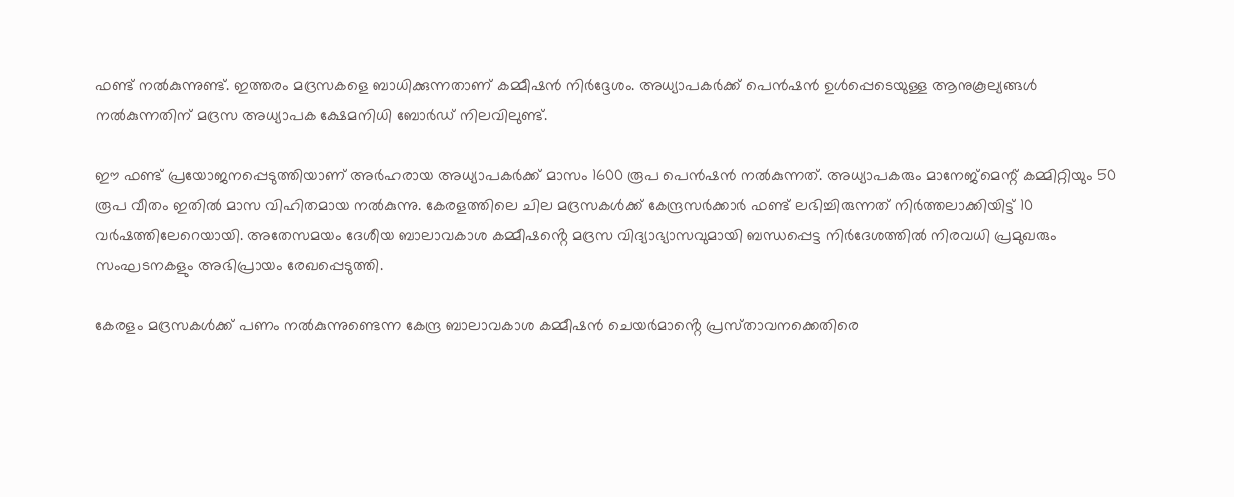ഫണ്ട് നൽകുന്നുണ്ട്. ഇത്തരം മദ്രസകളെ ബാധിക്കുന്നതാണ് കമ്മീഷൻ നിർദ്ദേശം. അധ്യാപകർക്ക് പെൻഷൻ ഉൾപ്പെടെയുള്ള ആനുകൂല്യങ്ങൾ നൽകുന്നതിന് മദ്രസ അധ്യാപക ക്ഷേമനിധി ബോർഡ് നിലവിലുണ്ട്.

ഈ ഫണ്ട് പ്രയോജനപ്പെടുത്തിയാണ് അർഹരായ അധ്യാപകർക്ക് മാസം 1600 രൂപ പെൻഷൻ നൽകുന്നത്. അധ്യാപകരും മാനേജ്മെന്റ് കമ്മിറ്റിയും 50 രൂപ വീതം ഇതിൽ മാസ വിഹിതമായ നൽകുന്നു. കേരളത്തിലെ ചില മദ്രസകൾക്ക് കേന്ദ്രസർക്കാർ ഫണ്ട് ലഭിച്ചിരുന്നത് നിർത്തലാക്കിയിട്ട് 10 വർഷത്തിലേറെയായി. അതേസമയം ദേശീയ ബാലാവകാശ കമ്മീഷൻ്റെ മദ്രസ വിദ്യാഭ്യാസവുമായി ബന്ധപ്പെട്ട നിർദേശത്തിൽ നിരവധി പ്രമുഖരും സംഘടനകളും അഭിപ്രായം രേഖപ്പെടുത്തി.

കേരളം മദ്രസകൾക്ക് പണം നൽകുന്നുണ്ടെന്ന കേന്ദ്ര ബാലാവകാശ കമ്മീഷൻ ചെയർമാൻ്റെ പ്രസ്‌താവനക്കെതിരെ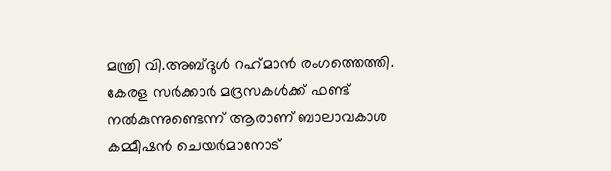മന്ത്രി വി.അബ്‌ദുൾ റഹ്‌മാൻ രംഗത്തെത്തി. കേരള സർക്കാർ മദ്രസകൾക്ക് ഫണ്ട് നൽകുന്നുണ്ടെന്ന് ആരാണ് ബാലാവകാശ കമ്മീഷൻ ചെയർമാനോട്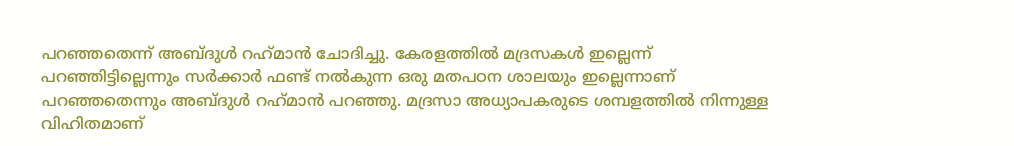പറഞ്ഞതെന്ന് അബ്‌ദുൾ റഹ്‌മാൻ ചോദിച്ചു. കേരളത്തിൽ മദ്രസകൾ ഇല്ലെന്ന് പറഞ്ഞിട്ടില്ലെന്നും സർക്കാർ ഫണ്ട് നൽകുന്ന ഒരു മതപഠന ശാലയും ഇല്ലെന്നാണ് പറഞ്ഞതെന്നും അബ്‌ദുൾ റഹ്‌മാൻ പറഞ്ഞു. മദ്രസാ അധ്യാപകരുടെ ശമ്പളത്തിൽ നിന്നുള്ള വിഹിതമാണ്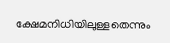ക്ഷേമനിധിയിലുള്ളതെന്നും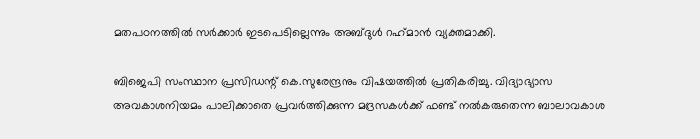മതപഠനത്തിൽ സർക്കാർ ഇടപെടില്ലെന്നും അബ്‌ദുൾ റഹ്‌മാൻ വ്യക്തമാക്കി.

ബിജെപി സംസ്ഥാന പ്രസിഡന്റ് കെ.സുരേന്ദ്രനും വിഷയത്തിൽ പ്രതികരിച്ചു. വിദ്യാഭ്യാസ അവകാശനിയമം പാലിക്കാതെ പ്രവർത്തിക്കുന്ന മദ്രസകൾക്ക് ഫണ്ട് നൽകരുതെന്ന ബാലാവകാശ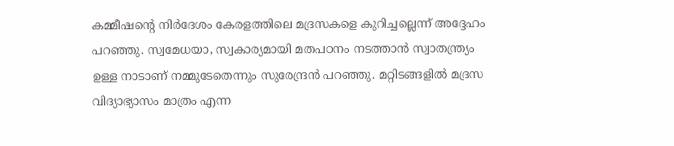കമ്മീഷൻ്റെ നിർദേശം കേരളത്തിലെ മദ്രസകളെ കുറിച്ചല്ലെന്ന് അദ്ദേഹം പറഞ്ഞു. സ്വമേധയാ, സ്വകാര്യമായി മതപഠനം നടത്താൻ സ്വാതന്ത്ര്യം ഉള്ള നാടാണ് നമ്മുടേതെന്നും സുരേന്ദ്രൻ പറഞ്ഞു. മറ്റിടങ്ങളിൽ മദ്രസ വിദ്യാഭ്യാസം മാത്രം എന്ന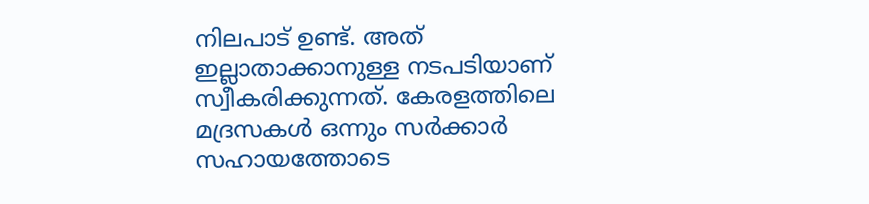നിലപാട് ഉണ്ട്. അത് ഇല്ലാതാക്കാനുള്ള നടപടിയാണ് സ്വീകരിക്കുന്നത്. കേരളത്തിലെ മദ്രസകൾ ഒന്നും സർക്കാർ സഹായത്തോടെ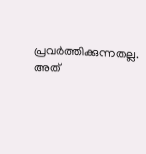പ്രവർത്തിക്കുന്നതല്ല. അത്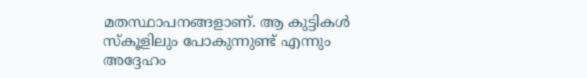മതസ്ഥാപനങ്ങളാണ്. ആ കുട്ടികൾ സ്‌കൂളിലും പോകുന്നുണ്ട് എന്നും അദ്ദേഹം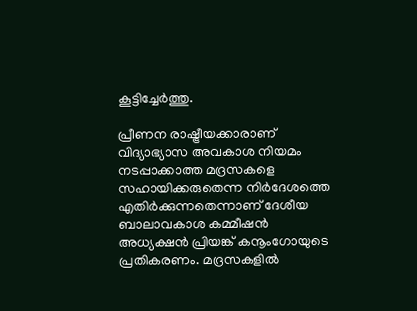കൂട്ടിച്ചേർത്തു.

പ്രീണന രാഷ്ട്രീയക്കാരാണ് വിദ്യാഭ്യാസ അവകാശ നിയമം നടപ്പാക്കാത്ത മദ്രസകളെ സഹായിക്കരുതെന്ന നിർദേശത്തെ എതിർക്കുന്നതെന്നാണ് ദേശീയ ബാലാവകാശ കമ്മീഷൻ അധ്യക്ഷൻ പ്രിയങ്ക് കനൂംഗോയുടെ പ്രതികരണം. മദ്രസകളിൽ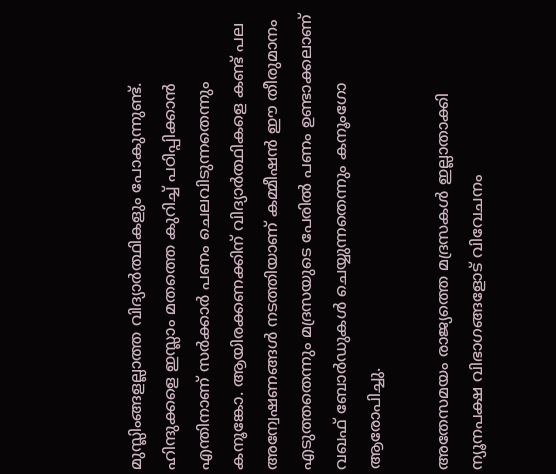മുസ്ലിംങ്ങളല്ലാത്ത വിദ്യാർത്ഥികളും പോകുന്നുണ്ട്. ഹിന്ദുക്കളെ ഇസ്ലാം മതത്തെ കുറിച്ച് പഠിപ്പിക്കാൻ എന്തിനാണ് സർക്കാർ പണം ചെലവിടുന്നതെന്നും കനൂങ്കോ. ആയിരക്കണക്കിന് വിദ്യാർത്ഥികളെ കണ്ട് പല അന്വേഷണങ്ങൾ നടത്തിയാണ് കമ്മീഷൻ ഈ തീരുമാനം എടുത്തതെന്നും മദ്രസയുടെ പേരിൽ പണം ഉണ്ടാക്കലാണ് വഖഫ് ബോർഡുകൾ ചെയ്യുന്നതെന്നും കനൂംഗോ ആരോപിച്ചു.

അതേസമയം രാജ്യത്തെ മദ്രസകൾ ഇല്ലാതാക്കി ന്യൂനപക്ഷ വിഭാഗങ്ങളോട് വിവേചനം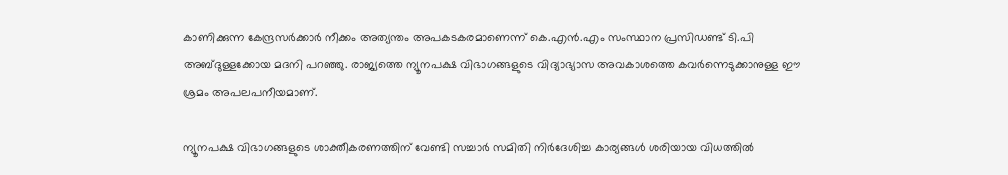കാണിക്കുന്ന കേന്ദ്രസർക്കാർ നീക്കം അത്യന്തം അപകടകരമാണെന്ന് കെ.എൻ.എം സംസ്ഥാന പ്രസിഡണ്ട് ടി.പി അബ്‌ദുള്ളക്കോയ മദനി പറഞ്ഞു. രാജ്യത്തെ ന്യൂനപക്ഷ വിഭാഗങ്ങളുടെ വിദ്യാഭ്യാസ അവകാശത്തെ കവർന്നെടുക്കാനുള്ള ഈ ശ്രമം അപലപനീയമാണ്.

ന്യൂനപക്ഷ വിഭാഗങ്ങളുടെ ശാക്തീകരണത്തിന് വേണ്ടി സച്ചാർ സമിതി നിർദേശിച്ച കാര്യങ്ങൾ ശരിയായ വിധത്തിൽ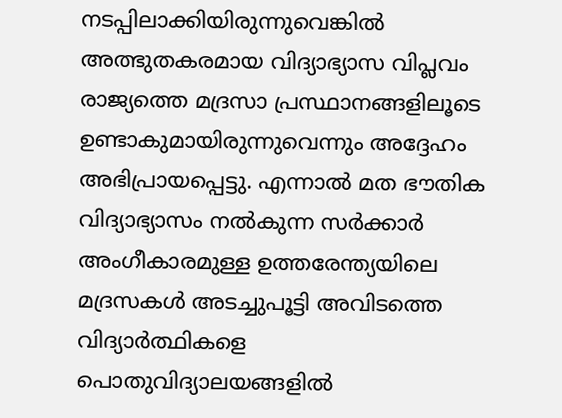നടപ്പിലാക്കിയിരുന്നുവെങ്കിൽ അത്ഭുതകരമായ വിദ്യാഭ്യാസ വിപ്ലവം രാജ്യത്തെ മദ്രസാ പ്രസ്ഥാനങ്ങളിലൂടെ ഉണ്ടാകുമായിരുന്നുവെന്നും അദ്ദേഹം അഭിപ്രായപ്പെട്ടു. എന്നാൽ മത ഭൗതിക വിദ്യാഭ്യാസം നൽകുന്ന സർക്കാർ അംഗീകാരമുള്ള ഉത്തരേന്ത്യയിലെ മദ്രസകൾ അടച്ചുപൂട്ടി അവിടത്തെ വിദ്യാർത്ഥികളെ പൊതുവിദ്യാലയങ്ങളിൽ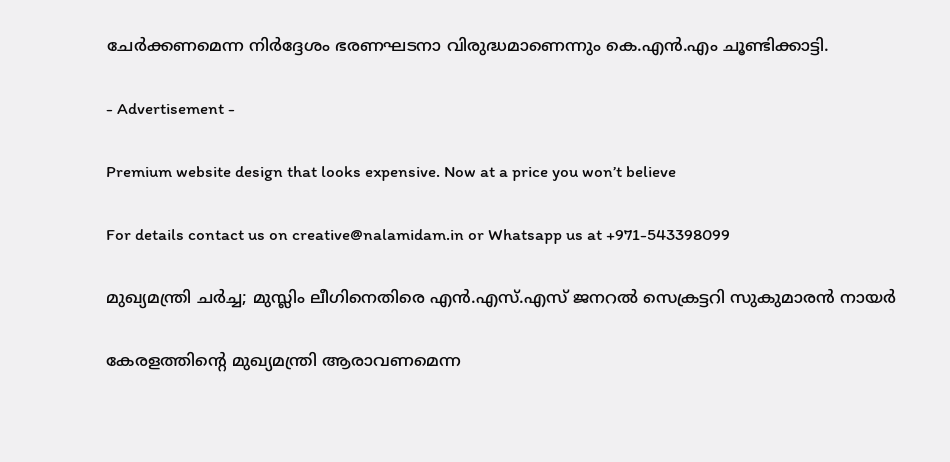ചേർക്കണമെന്ന നിർദ്ദേശം ഭരണഘടനാ വിരുദ്ധമാണെന്നും കെ.എൻ.എം ചൂണ്ടിക്കാട്ടി.

- Advertisement -

Premium website design that looks expensive. Now at a price you won’t believe

For details contact us on creative@nalamidam.in or Whatsapp us at +971-543398099

മുഖ്യമന്ത്രി ചര്‍ച്ച; മുസ്ലിം ലീഗിനെതിരെ എന്‍.എസ്.എസ് ജനറല്‍ സെക്രട്ടറി സുകുമാരന്‍ നായര്‍

കേരളത്തിന്‍റെ മുഖ്യമന്ത്രി ആരാവണമെന്ന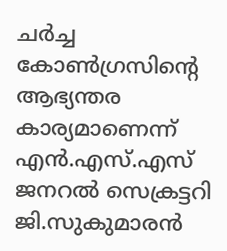ചര്‍ച്ച കോണ്‍ഗ്രസിൻ്റെ ആഭ്യന്തര കാര്യമാണെന്ന് എന്‍.എസ്.എസ് ജനറല്‍ സെക്രട്ടറി ജി.സുകുമാരന്‍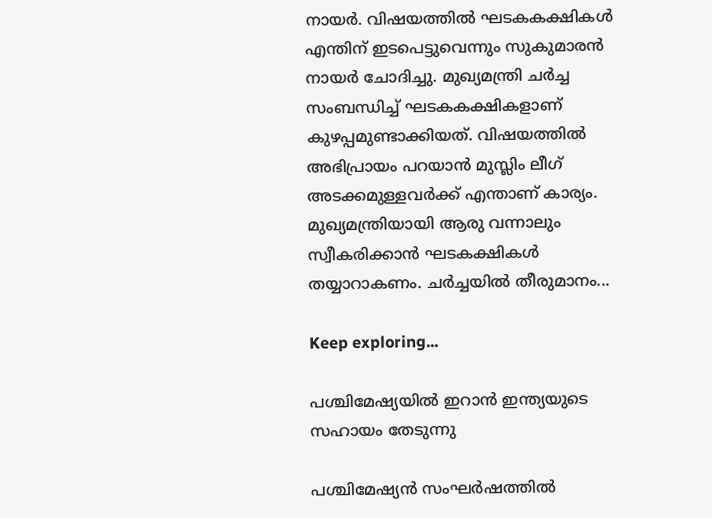നായര്‍. വിഷയത്തില്‍ ഘടകകക്ഷികള്‍ എന്തിന് ഇടപെട്ടുവെന്നും സുകുമാരന്‍ നായര്‍ ചോദിച്ചു. മുഖ്യമന്ത്രി ചര്‍ച്ച സംബന്ധിച്ച് ഘടകകക്ഷികളാണ് കുഴപ്പമുണ്ടാക്കിയത്. വിഷയത്തില്‍ അഭിപ്രായം പറയാന്‍ മുസ്ലിം ലീഗ് അടക്കമുള്ളവര്‍ക്ക് എന്താണ് കാര്യം. മുഖ്യമന്ത്രിയായി ആരു വന്നാലും സ്വീകരിക്കാന്‍ ഘടകക്ഷികള്‍ തയ്യാറാകണം. ചര്‍ച്ചയില്‍ തീരുമാനം...

Keep exploring...

പശ്ചിമേഷ്യയിൽ ഇറാൻ ഇന്ത്യയുടെ സഹായം തേടുന്നു

പശ്ചിമേഷ്യൻ സംഘർഷത്തിൽ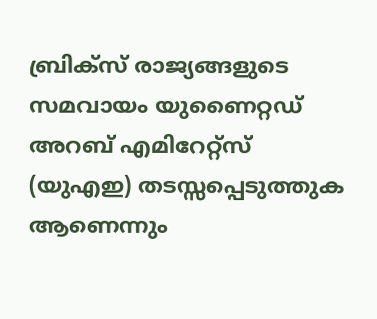ബ്രിക്‌സ് രാജ്യങ്ങളുടെ സമവായം യുണൈറ്റഡ് അറബ് എമിറേറ്റ്‌സ് (യുഎഇ) തടസ്സപ്പെടുത്തുക ആണെന്നും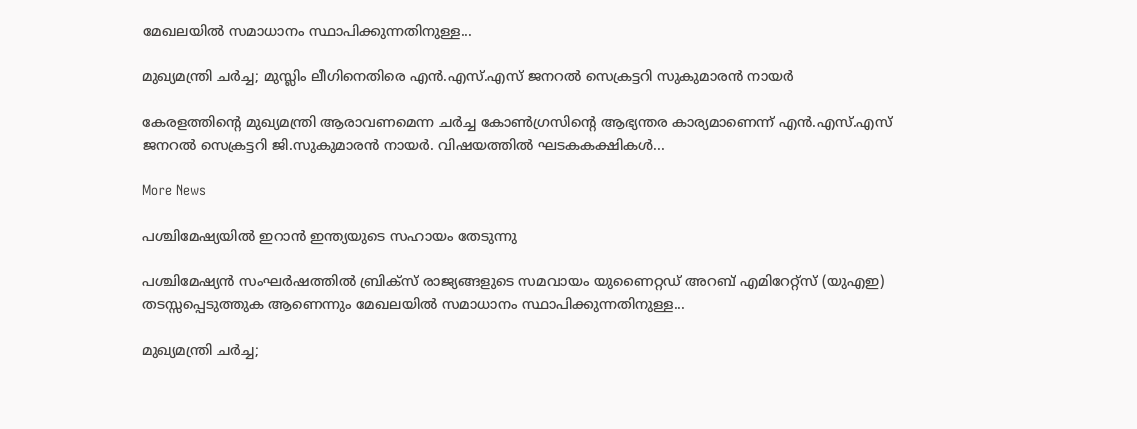മേഖലയിൽ സമാധാനം സ്ഥാപിക്കുന്നതിനുള്ള...

മുഖ്യമന്ത്രി ചര്‍ച്ച; മുസ്ലിം ലീഗിനെതിരെ എന്‍.എസ്.എസ് ജനറല്‍ സെക്രട്ടറി സുകുമാരന്‍ നായര്‍

കേരളത്തിന്‍റെ മുഖ്യമന്ത്രി ആരാവണമെന്ന ചര്‍ച്ച കോണ്‍ഗ്രസിൻ്റെ ആഭ്യന്തര കാര്യമാണെന്ന് എന്‍.എസ്.എസ് ജനറല്‍ സെക്രട്ടറി ജി.സുകുമാരന്‍ നായര്‍. വിഷയത്തില്‍ ഘടകകക്ഷികള്‍...

More News

പശ്ചിമേഷ്യയിൽ ഇറാൻ ഇന്ത്യയുടെ സഹായം തേടുന്നു

പശ്ചിമേഷ്യൻ സംഘർഷത്തിൽ ബ്രിക്‌സ് രാജ്യങ്ങളുടെ സമവായം യുണൈറ്റഡ് അറബ് എമിറേറ്റ്‌സ് (യുഎഇ) തടസ്സപ്പെടുത്തുക ആണെന്നും മേഖലയിൽ സമാധാനം സ്ഥാപിക്കുന്നതിനുള്ള...

മുഖ്യമന്ത്രി ചര്‍ച്ച;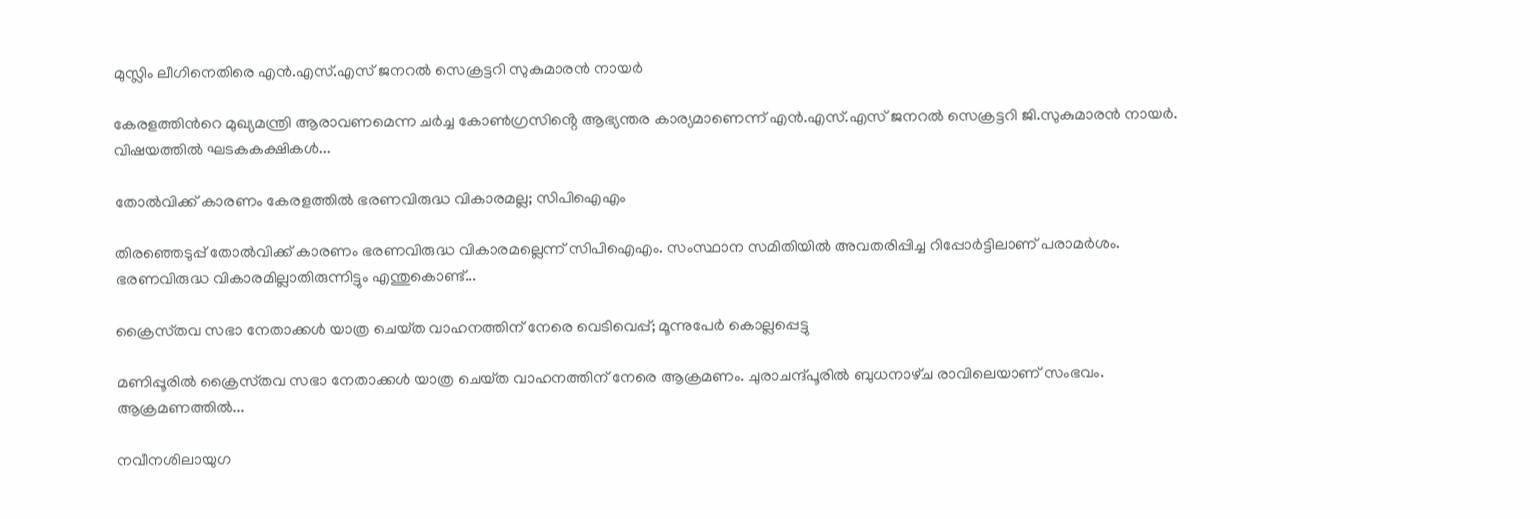മുസ്ലിം ലീഗിനെതിരെ എന്‍.എസ്.എസ് ജനറല്‍ സെക്രട്ടറി സുകുമാരന്‍ നായര്‍

കേരളത്തിന്‍റെ മുഖ്യമന്ത്രി ആരാവണമെന്ന ചര്‍ച്ച കോണ്‍ഗ്രസിൻ്റെ ആഭ്യന്തര കാര്യമാണെന്ന് എന്‍.എസ്.എസ് ജനറല്‍ സെക്രട്ടറി ജി.സുകുമാരന്‍ നായര്‍. വിഷയത്തില്‍ ഘടകകക്ഷികള്‍...

തോൽവിക്ക് കാരണം കേരളത്തിൽ ഭരണവിരുദ്ധ വികാരമല്ല; സിപിഐഎം

തിരഞ്ഞെടുപ്പ് തോൽവിക്ക് കാരണം ഭരണവിരുദ്ധ വികാരമല്ലെന്ന് സിപിഐഎം. സംസ്ഥാന സമിതിയിൽ അവതരിപ്പിച്ച റിപ്പോർട്ടിലാണ് പരാമർശം. ഭരണവിരുദ്ധ വികാരമില്ലാതിരുന്നിട്ടും എന്തുകൊണ്ട്...

ക്രൈസ്‌തവ സഭാ നേതാക്കള്‍ യാത്ര ചെയ്‌ത വാഹനത്തിന് നേരെ വെടിവെപ്പ്; മൂന്നുപേര്‍ കൊല്ലപ്പെട്ടു

മണിപ്പൂരില്‍ ക്രൈസ്‌തവ സഭാ നേതാക്കള്‍ യാത്ര ചെയ്‌ത വാഹനത്തിന് നേരെ ആക്രമണം. ചുരാചന്ദ്പൂരില്‍ ബുധനാഴ്‌ച രാവിലെയാണ് സംഭവം. ആക്രമണത്തില്‍...

നവീനശിലായുഗ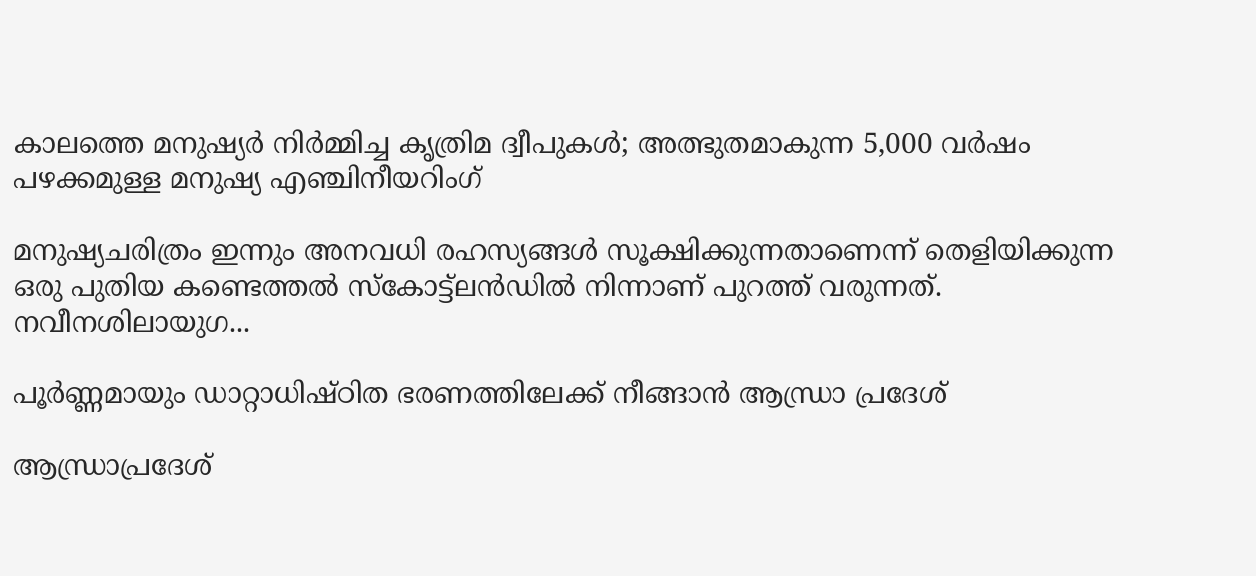കാലത്തെ മനുഷ്യർ നിർമ്മിച്ച കൃത്രിമ ദ്വീപുകൾ; അത്ഭുതമാകുന്ന 5,000 വർഷം പഴക്കമുള്ള മനുഷ്യ എഞ്ചിനീയറിംഗ്

മനുഷ്യചരിത്രം ഇന്നും അനവധി രഹസ്യങ്ങൾ സൂക്ഷിക്കുന്നതാണെന്ന് തെളിയിക്കുന്ന ഒരു പുതിയ കണ്ടെത്തൽ സ്കോട്ട്ലൻഡിൽ നിന്നാണ് പുറത്ത് വരുന്നത്. നവീനശിലായുഗ...

പൂർണ്ണമായും ഡാറ്റാധിഷ്ഠിത ഭരണത്തിലേക്ക് നീങ്ങാൻ ആന്ധ്രാ പ്രദേശ്

ആന്ധ്രാപ്രദേശ്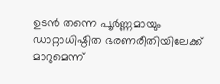ഉടൻ തന്നെ പൂർണ്ണമായും ഡാറ്റാധിഷ്ഠിത ഭരണരീതിയിലേക്ക് മാറുമെന്ന്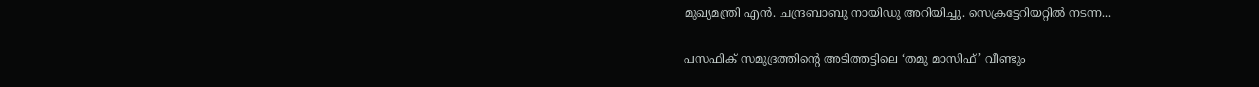മുഖ്യമന്ത്രി എൻ. ചന്ദ്രബാബു നായിഡു അറിയിച്ചു. സെക്രട്ടേറിയറ്റിൽ നടന്ന...

പസഫിക് സമുദ്രത്തിന്റെ അടിത്തട്ടിലെ ‘തമു മാസിഫ്’ വീണ്ടും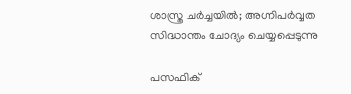ശാസ്ത്ര ചർച്ചയിൽ; അഗ്നിപർവ്വത സിദ്ധാന്തം ചോദ്യം ചെയ്യപ്പെടുന്നു

പസഫിക്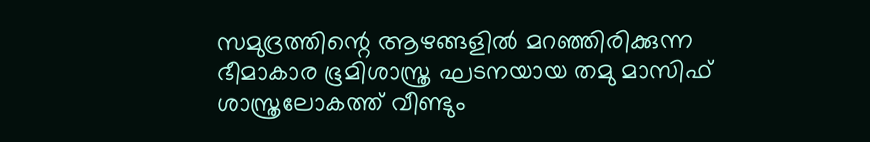സമുദ്രത്തിന്റെ ആഴങ്ങളിൽ മറഞ്ഞിരിക്കുന്ന ഭീമാകാര ഭൂമിശാസ്ത്ര ഘടനയായ തമു മാസിഫ് ശാസ്ത്രലോകത്ത് വീണ്ടും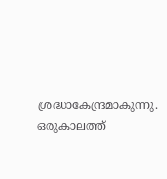ശ്രദ്ധാകേന്ദ്രമാകുന്നു. ഒരുകാലത്ത്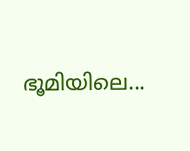ഭൂമിയിലെ...